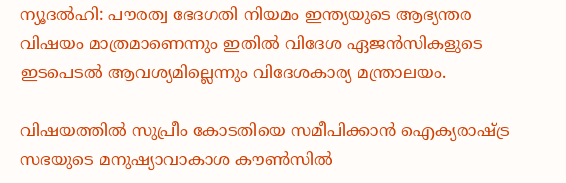ന്യൂദല്‍ഹി: പൗരത്വ ഭേദഗതി നിയമം ഇന്ത്യയുടെ ആഭ്യന്തര വിഷയം മാത്രമാണെന്നും ഇതില്‍ വിദേശ ഏജന്‍സികളുടെ ഇടപെടല്‍ ആവശ്യമില്ലെന്നും വിദേശകാര്യ മന്ത്രാലയം.

വിഷയത്തില്‍ സുപ്രീം കോടതിയെ സമീപിക്കാന്‍ ഐക്യരാഷ്ട്ര സഭയുടെ മനുഷ്യാവാകാശ കൗണ്‍സില്‍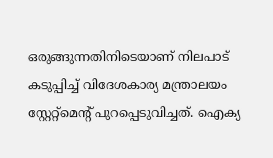ഒരുങ്ങുന്നതിനിടെയാണ് നിലപാട് കടുപ്പിച്ച് വിദേശകാര്യ മന്ത്രാലയം സ്റ്റേറ്റ്‌മെന്റ് പുറപ്പെടുവിച്ചത്. ഐക്യ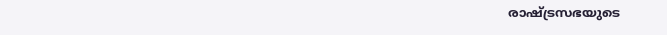രാഷ്ട്രസഭയുടെ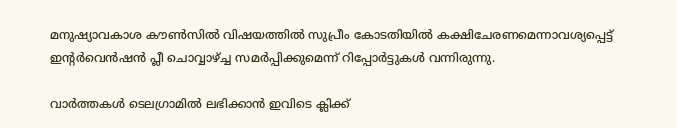മനുഷ്യാവകാശ കൗണ്‍സില്‍ വിഷയത്തില്‍ സുപ്രീം കോടതിയില്‍ കക്ഷിചേരണമെന്നാവശ്യപ്പെട്ട് ഇന്റര്‍വെന്‍ഷന്‍ പ്ലീ ചൊവ്വാഴ്ച്ച സമര്‍പ്പിക്കുമെന്ന് റിപ്പോര്‍ട്ടുകള്‍ വന്നിരുന്നു.

വാര്‍ത്തകള്‍ ടെലഗ്രാമില്‍ ലഭിക്കാന്‍ ഇവിടെ ക്ലിക്ക്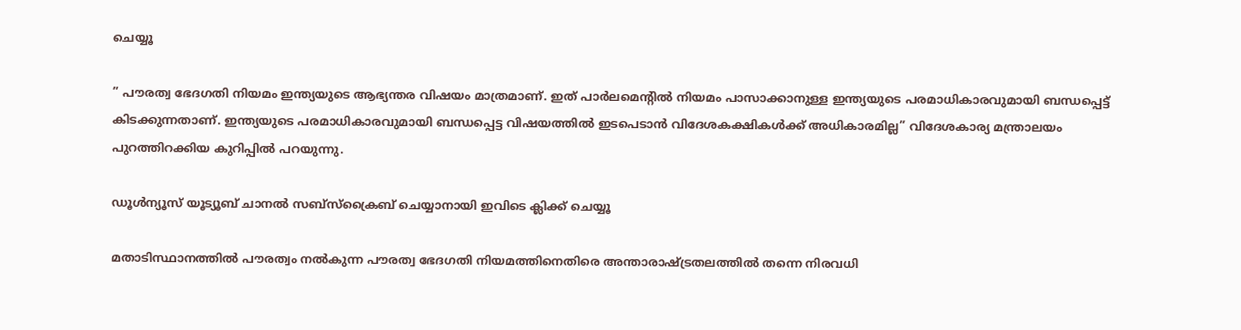ചെയ്യൂ

” പൗരത്വ ഭേദഗതി നിയമം ഇന്ത്യയുടെ ആഭ്യന്തര വിഷയം മാത്രമാണ്. ഇത് പാര്‍ലമെന്റില്‍ നിയമം പാസാക്കാനുള്ള ഇന്ത്യയുടെ പരമാധികാരവുമായി ബന്ധപ്പെട്ട് കിടക്കുന്നതാണ്. ഇന്ത്യയുടെ പരമാധികാരവുമായി ബന്ധപ്പെട്ട വിഷയത്തില്‍ ഇടപെടാന്‍ വിദേശകക്ഷികള്‍ക്ക് അധികാരമില്ല” വിദേശകാര്യ മന്ത്രാലയം പുറത്തിറക്കിയ കുറിപ്പില്‍ പറയുന്നു.

ഡൂൾന്യൂസ് യൂട്യൂബ് ചാനൽ സബ്സ്ക്രൈബ് ചെയ്യാനായി ഇവിടെ ക്ലിക്ക് ചെയ്യൂ

മതാടിസ്ഥാനത്തില്‍ പൗരത്വം നല്‍കുന്ന പൗരത്വ ഭേദഗതി നിയമത്തിനെതിരെ അന്താരാഷ്ട്രതലത്തില്‍ തന്നെ നിരവധി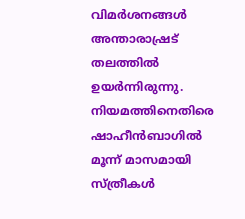വിമര്‍ശനങ്ങള്‍  അന്താരാഷ്രട് തലത്തില്‍ ഉയര്‍ന്നിരുന്നു. നിയമത്തിനെതിരെ ഷാഹീന്‍ബാഗില്‍ മൂന്ന് മാസമായി സ്ത്രീകള്‍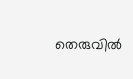തെരുവില്‍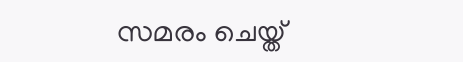സമരം ചെയ്ത്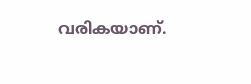വരികയാണ്.